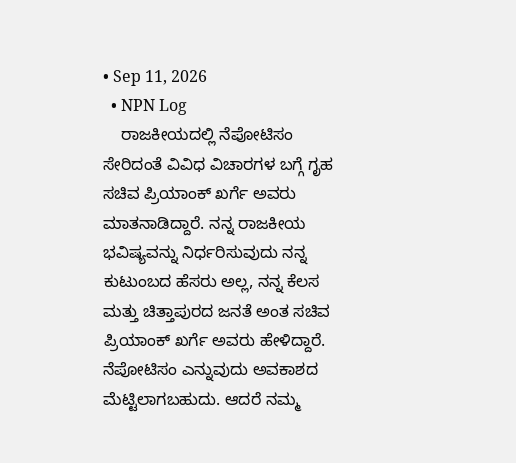• Sep 11, 2026
  • NPN Log
    ರಾಜಕೀಯದಲ್ಲಿ ನೆಪೋಟಿಸಂ ಸೇರಿದಂತೆ ವಿವಿಧ ವಿಚಾರಗಳ ಬಗ್ಗೆ ಗೃಹ ಸಚಿವ ಪ್ರಿಯಾಂಕ್ ಖರ್ಗೆ ಅವರು ಮಾತನಾಡಿದ್ದಾರೆ. ನನ್ನ ರಾಜಕೀಯ ಭವಿಷ್ಯವನ್ನು ನಿರ್ಧರಿಸುವುದು ನನ್ನ ಕುಟುಂಬದ ಹೆಸರು ಅಲ್ಲ, ನನ್ನ ಕೆಲಸ ಮತ್ತು ಚಿತ್ತಾಪುರದ ಜನತೆ ಅಂತ ಸಚಿವ ಪ್ರಿಯಾಂಕ್ ಖರ್ಗೆ ಅವರು ಹೇಳಿದ್ದಾರೆ. ನೆಪೋಟಿಸಂ ಎನ್ನುವುದು ಅವಕಾಶದ ಮೆಟ್ಟಿಲಾಗಬಹುದು. ಆದರೆ ನಮ್ಮ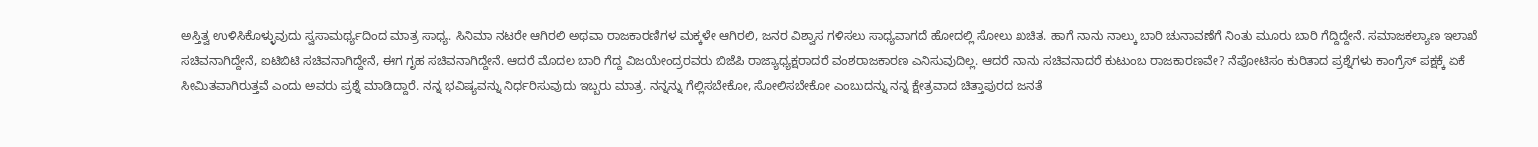ಅಸ್ತಿತ್ವ ಉಳಿಸಿಕೊಳ್ಳುವುದು ಸ್ವಸಾಮರ್ಥ್ಯದಿಂದ ಮಾತ್ರ ಸಾಧ್ಯ. ಸಿನಿಮಾ ನಟರೇ ಆಗಿರಲಿ ಅಥವಾ ರಾಜಕಾರಣಿಗಳ ಮಕ್ಕಳೇ ಆಗಿರಲಿ, ಜನರ ವಿಶ್ವಾಸ ಗಳಿಸಲು ಸಾಧ್ಯವಾಗದೆ ಹೋದಲ್ಲಿ ಸೋಲು ಖಚಿತ. ಹಾಗೆ ನಾನು ನಾಲ್ಕು ಬಾರಿ ಚುನಾವಣೆಗೆ ನಿಂತು ಮೂರು ಬಾರಿ ಗೆದ್ದಿದ್ದೇನೆ. ಸಮಾಜಕಲ್ಯಾಣ ಇಲಾಖೆ ಸಚಿವನಾಗಿದ್ದೇನೆ, ಐಟಿಬಿಟಿ ಸಚಿವನಾಗಿದ್ದೇನೆ, ಈಗ ಗೃಹ ಸಚಿವನಾಗಿದ್ದೇನೆ. ಆದರೆ ಮೊದಲ ಬಾರಿ ಗೆದ್ದ ವಿಜಯೇಂದ್ರರವರು ಬಿಜೆಪಿ ರಾಜ್ಯಾಧ್ಯಕ್ಷರಾದರೆ ವಂಶರಾಜಕಾರಣ ಎನಿಸುವುದಿಲ್ಲ. ಆದರೆ ನಾನು ಸಚಿವನಾದರೆ ಕುಟುಂಬ ರಾಜಕಾರಣವೇ? ನೆಪೋಟಿಸಂ ಕುರಿತಾದ ಪ್ರಶ್ನೆಗಳು ಕಾಂಗ್ರೆಸ್ ಪಕ್ಷಕ್ಕೆ ಏಕೆ ಸೀಮಿತವಾಗಿರುತ್ತವೆ ಎಂದು ಅವರು ಪ್ರಶ್ನೆ ಮಾಡಿದ್ದಾರೆ. ನನ್ನ ಭವಿಷ್ಯವನ್ನು ನಿರ್ಧರಿಸುವುದು ಇಬ್ಬರು ಮಾತ್ರ. ನನ್ನನ್ನು ಗೆಲ್ಲಿಸಬೇಕೋ, ಸೋಲಿಸಬೇಕೋ ಎಂಬುದನ್ನು ನನ್ನ ಕ್ಷೇತ್ರವಾದ ಚಿತ್ತಾಪುರದ ಜನತೆ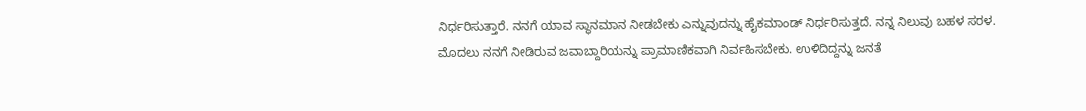ನಿರ್ಧರಿಸುತ್ತಾರೆ. ನನಗೆ ಯಾವ ಸ್ಥಾನಮಾನ ನೀಡಬೇಕು ಎನ್ನುವುದನ್ನು ಹೈಕಮಾಂಡ್ ನಿರ್ಧರಿಸುತ್ತದೆ. ನನ್ನ ನಿಲುವು ಬಹಳ ಸರಳ. ಮೊದಲು ನನಗೆ ನೀಡಿರುವ ಜವಾಬ್ದಾರಿಯನ್ನು ಪ್ರಾಮಾಣಿಕವಾಗಿ ನಿರ್ವಹಿಸಬೇಕು. ಉಳಿದಿದ್ದನ್ನು ಜನತೆ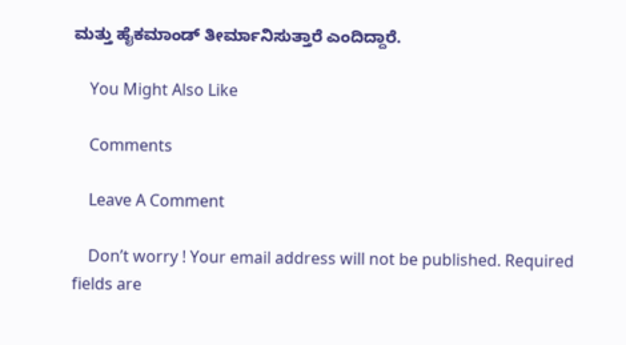ಮತ್ತು ಹೈಕಮಾಂಡ್ ತೀರ್ಮಾನಿಸುತ್ತಾರೆ ಎಂದಿದ್ದಾರೆ.

    You Might Also Like

    Comments

    Leave A Comment

    Don’t worry ! Your email address will not be published. Required fields are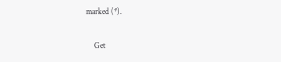marked (*).

    Get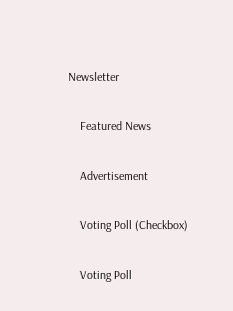Newsletter

    Featured News

    Advertisement

    Voting Poll (Checkbox)

    Voting Poll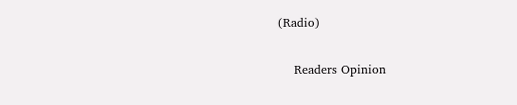(Radio)

    Readers Opinion